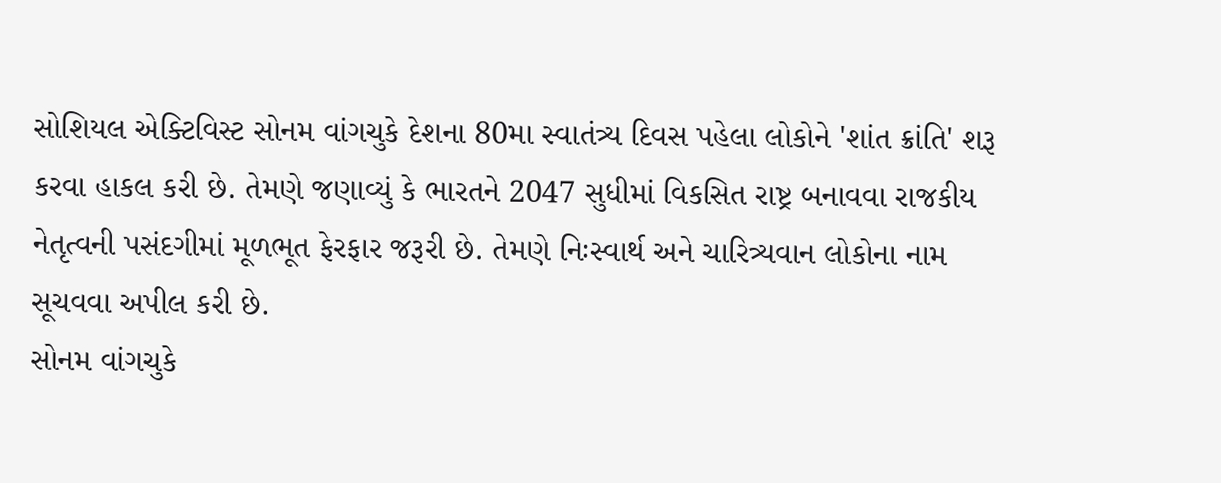સોશિયલ એક્ટિવિસ્ટ સોનમ વાંગચુકે દેશના 80મા સ્વાતંત્ર્ય દિવસ પહેલા લોકોને 'શાંત ક્રાંતિ' શરૂ કરવા હાકલ કરી છે. તેમણે જણાવ્યું કે ભારતને 2047 સુધીમાં વિકસિત રાષ્ટ્ર બનાવવા રાજકીય નેતૃત્વની પસંદગીમાં મૂળભૂત ફેરફાર જરૂરી છે. તેમણે નિઃસ્વાર્થ અને ચારિત્ર્યવાન લોકોના નામ સૂચવવા અપીલ કરી છે.
સોનમ વાંગચુકે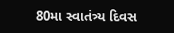80મા સ્વાતંત્ર્ય દિવસ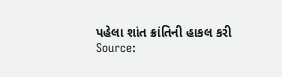પહેલા શાંત ક્રાંતિની હાકલ કરી
Source: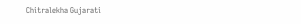Chitralekha Gujarati